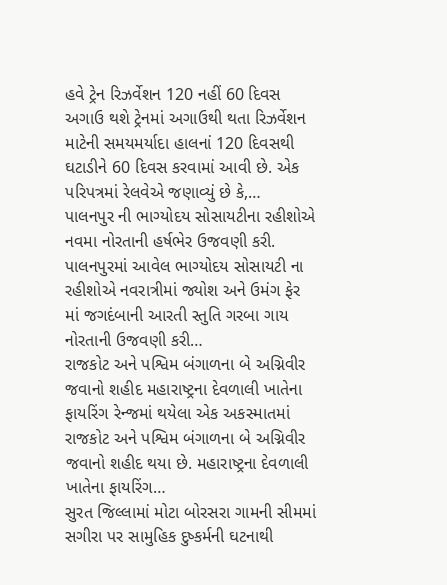હવે ટ્રેન રિઝર્વેશન 120 નહીં 60 દિવસ અગાઉ થશે ટ્રેનમાં અગાઉથી થતા રિઝર્વેશન માટેની સમયમર્યાદા હાલનાં 120 દિવસથી ઘટાડીને 60 દિવસ કરવામાં આવી છે. એક પરિપત્રમાં રેલવેએ જણાવ્યું છે કે,…
પાલનપુર ની ભાગ્યોદય સોસાયટીના રહીશોએ નવમા નોરતાની હર્ષભેર ઉજવણી કરી. પાલનપુરમાં આવેલ ભાગ્યોદય સોસાયટી ના રહીશોએ નવરાત્રીમાં જ્યોશ અને ઉમંગ ફેર માં જગદંબાની આરતી સ્તુતિ ગરબા ગાય નોરતાની ઉજવણી કરી…
રાજકોટ અને પશ્વિમ બંગાળના બે અગ્નિવીર જવાનો શહીદ મહારાષ્ટ્રના દેવળાલી ખાતેના ફાયરિંગ રેન્જમાં થયેલા એક અકસ્માતમાં રાજકોટ અને પશ્વિમ બંગાળના બે અગ્નિવીર જવાનો શહીદ થયા છે. મહારાષ્ટ્રના દેવળાલી ખાતેના ફાયરિંગ…
સુરત જિલ્લામાં મોટા બોરસરા ગામની સીમમાં સગીરા પર સામુહિક દુષ્કર્મની ઘટનાથી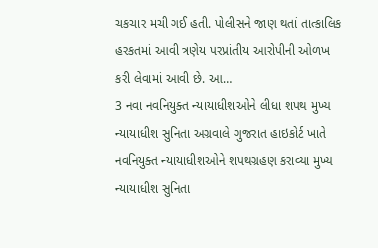ચકચાર મચી ગઈ હતી. પોલીસને જાણ થતાં તાત્કાલિક હરકતમાં આવી ત્રણેય પરપ્રાંતીય આરોપીની ઓળખ કરી લેવામાં આવી છે. આ…
3 નવા નવનિયુક્ત ન્યાયાધીશઓને લીધા શપથ મુખ્ય ન્યાયાધીશ સુનિતા અગ્રવાલે ગુજરાત હાઇકોર્ટ ખાતે નવનિયુક્ત ન્યાયાધીશઓને શપથગ્રહણ કરાવ્યા મુખ્ય ન્યાયાધીશ સુનિતા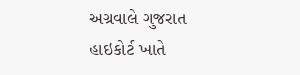અગ્રવાલે ગુજરાત હાઇકોર્ટ ખાતે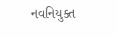નવનિયુક્ત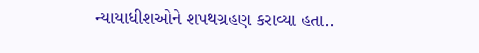ન્યાયાધીશઓને શપથગ્રહણ કરાવ્યા હતા..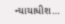ન્યાયાધીશ…